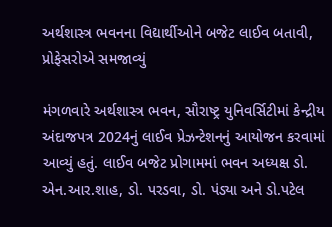અર્થશાસ્ત્ર ભવનના વિદ્યાર્થીઓને બજેટ લાઈવ બતાવી, પ્રોફેસરોએ સમજાવ્યું

મંગળવારે અર્થશાસ્ત્ર ભવન, સૌરાષ્ટ્ર યુનિવર્સિટીમાં કેન્દ્રીય અંદાજપત્ર 2024નું લાઈવ પ્રેઝન્ટેશનનું આયોજન કરવામાં આવ્યું હતું. લાઈવ બજેટ પ્રોગામમાં ભવન અધ્યક્ષ ડો. એન.આર.શાહ, ડો. પરડવા, ડો. પંડ્યા અને ડો.પટેલ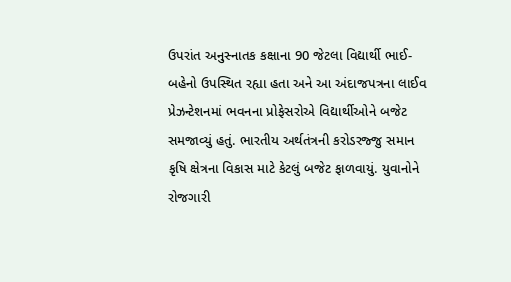ઉપરાંત અનુસ્નાતક કક્ષાના 90 જેટલા વિદ્યાર્થી ભાઈ-બહેનો ઉપસ્થિત રહ્યા હતા અને આ અંદાજપત્રના લાઈવ પ્રેઝન્ટેશનમાં ભવનના પ્રોફેસરોએ વિદ્યાર્થીઓને બજેટ સમજાવ્યું હતું. ભારતીય અર્થતંત્રની કરોડરજ્જુ સમાન કૃષિ ક્ષેત્રના વિકાસ માટે કેટલું બજેટ ફાળવાયું. યુવાનોને રોજગારી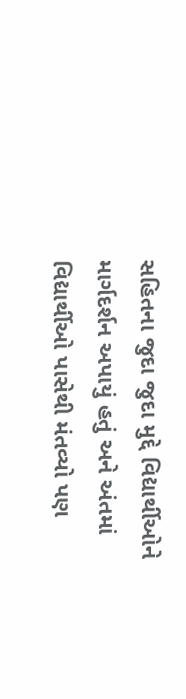સહિતના જુદા જુદા મુદ્દે વિદ્યાર્થીઓને માર્ગદર્શન અપાયું હતું અને અંતમાં વિદ્યાર્થીઓ પાસેથી મંતવ્યો પણ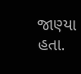જાણ્યા હતા.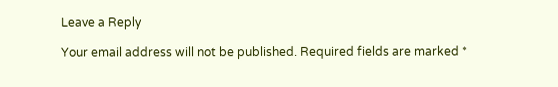Leave a Reply

Your email address will not be published. Required fields are marked *